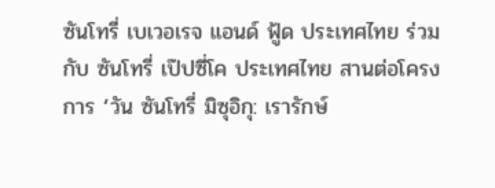ซันโทรี่ เบเวอเรจ แอนด์ ฟู้ด ประเทศไทย ร่วมกับ ซันโทรี่ เป๊ปซี่โค ประเทศไทย สานต่อโครงการ ‘วัน ซันโทรี่ มิซุอิกุ: เรารักษ์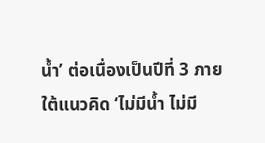น้ำ’ ต่อเนื่องเป็นปีที่ 3 ภายใต้แนวคิด ‘ไม่มีน้ำ ไม่มี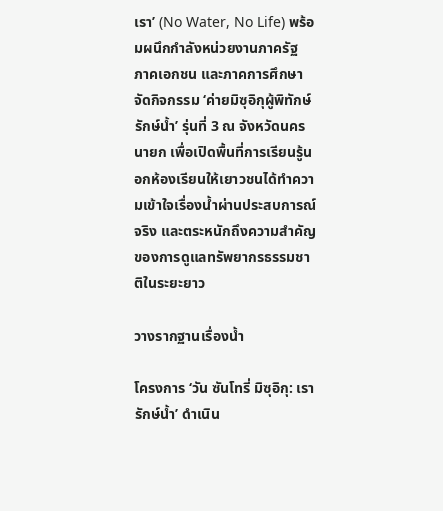เรา’ (No Water, No Life) พร้อมผนึกกำลังหน่วยงานภาครัฐ ภาคเอกชน และภาคการศึกษา จัดกิจกรรม ‘ค่ายมิซุอิกุผู้พิทักษ์รักษ์น้ำ’ รุ่นที่ 3 ณ จังหวัดนครนายก เพื่อเปิดพื้นที่การเรียนรู้นอกห้องเรียนให้เยาวชนได้ทำความเข้าใจเรื่องน้ำผ่านประสบการณ์จริง และตระหนักถึงความสำคัญของการดูแลทรัพยากรธรรมชาติในระยะยาว

วางรากฐานเรื่องน้ำ

โครงการ ‘วัน ซันโทรี่ มิซุอิกุ: เรารักษ์น้ำ’ ดำเนิน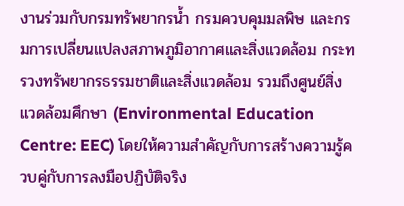งานร่วมกับกรมทรัพยากรน้ำ กรมควบคุมมลพิษ และกรมการเปลี่ยนแปลงสภาพภูมิอากาศและสิ่งแวดล้อม กระทรวงทรัพยากรธรรมชาติและสิ่งแวดล้อม รวมถึงศูนย์สิ่งแวดล้อมศึกษา (Environmental Education Centre: EEC) โดยให้ความสำคัญกับการสร้างความรู้ควบคู่กับการลงมือปฏิบัติจริง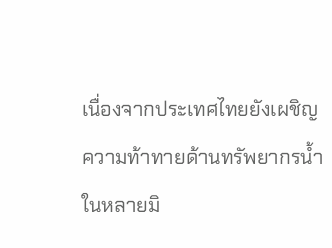เนื่องจากประเทศไทยยังเผชิญความท้าทายด้านทรัพยากรน้ำในหลายมิ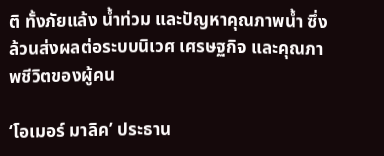ติ ทั้งภัยแล้ง น้ำท่วม และปัญหาคุณภาพน้ำ ซึ่งล้วนส่งผลต่อระบบนิเวศ เศรษฐกิจ และคุณภาพชีวิตของผู้คน

‘โอเมอร์ มาลิค’ ประธาน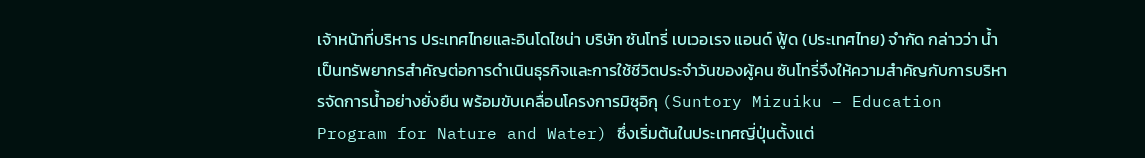เจ้าหน้าที่บริหาร ประเทศไทยและอินโดไชน่า บริษัท ซันโทรี่ เบเวอเรจ แอนด์ ฟู้ด (ประเทศไทย) จำกัด กล่าวว่า น้ำเป็นทรัพยากรสำคัญต่อการดำเนินธุรกิจและการใช้ชีวิตประจำวันของผู้คน ซันโทรี่จึงให้ความสำคัญกับการบริหารจัดการน้ำอย่างยั่งยืน พร้อมขับเคลื่อนโครงการมิซุอิกุ (Suntory Mizuiku – Education Program for Nature and Water) ซึ่งเริ่มต้นในประเทศญี่ปุ่นตั้งแต่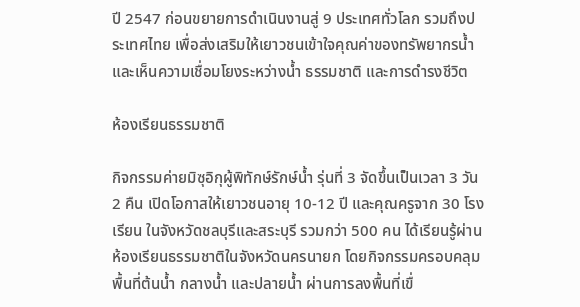ปี 2547 ก่อนขยายการดำเนินงานสู่ 9 ประเทศทั่วโลก รวมถึงประเทศไทย เพื่อส่งเสริมให้เยาวชนเข้าใจคุณค่าของทรัพยากรน้ำและเห็นความเชื่อมโยงระหว่างน้ำ ธรรมชาติ และการดำรงชีวิต

ห้องเรียนธรรมชาติ

กิจกรรมค่ายมิซุอิกุผู้พิทักษ์รักษ์น้ำ รุ่นที่ 3 จัดขึ้นเป็นเวลา 3 วัน 2 คืน เปิดโอกาสให้เยาวชนอายุ 10-12 ปี และคุณครูจาก 30 โรงเรียน ในจังหวัดชลบุรีและสระบุรี รวมกว่า 500 คน ได้เรียนรู้ผ่านห้องเรียนธรรมชาติในจังหวัดนครนายก โดยกิจกรรมครอบคลุมพื้นที่ต้นน้ำ กลางน้ำ และปลายน้ำ ผ่านการลงพื้นที่เขื่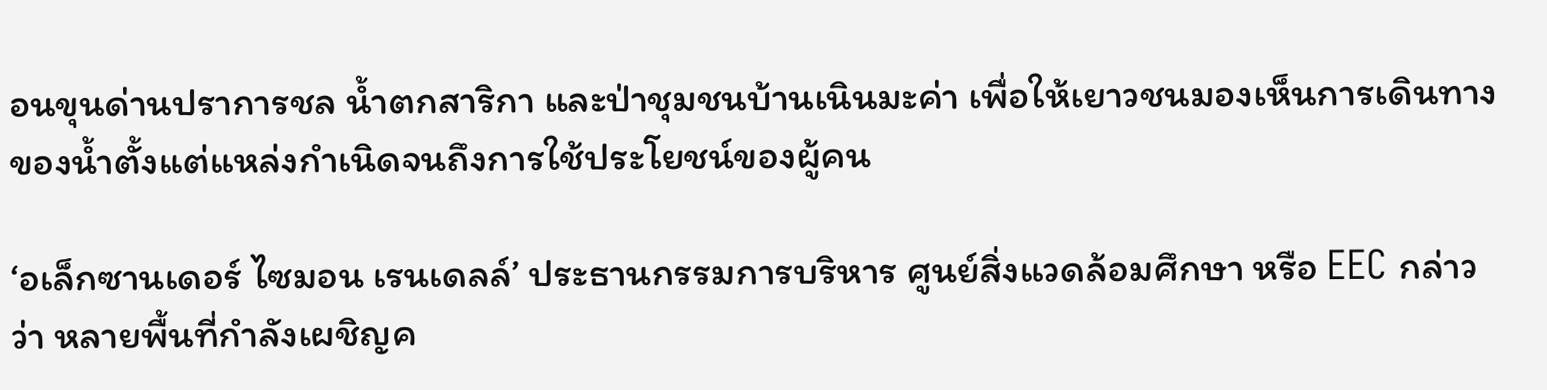อนขุนด่านปราการชล น้ำตกสาริกา และป่าชุมชนบ้านเนินมะค่า เพื่อให้เยาวชนมองเห็นการเดินทางของน้ำตั้งแต่แหล่งกำเนิดจนถึงการใช้ประโยชน์ของผู้คน

‘อเล็กซานเดอร์ ไซมอน เรนเดลล์’ ประธานกรรมการบริหาร ศูนย์สิ่งแวดล้อมศึกษา หรือ EEC กล่าวว่า หลายพื้นที่กำลังเผชิญค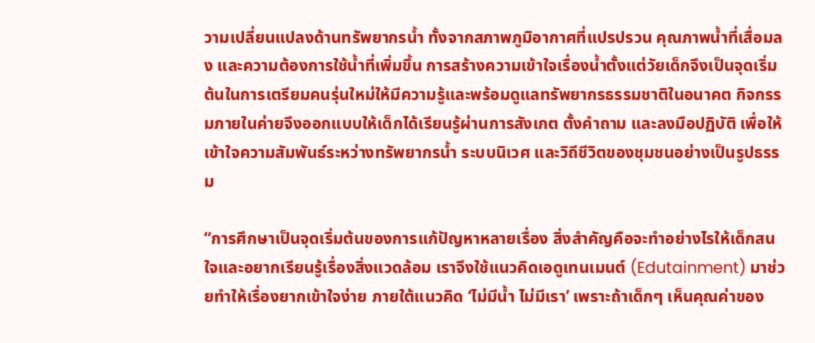วามเปลี่ยนแปลงด้านทรัพยากรน้ำ ทั้งจากสภาพภูมิอากาศที่แปรปรวน คุณภาพน้ำที่เสื่อมลง และความต้องการใช้น้ำที่เพิ่มขึ้น การสร้างความเข้าใจเรื่องน้ำตั้งแต่วัยเด็กจึงเป็นจุดเริ่มต้นในการเตรียมคนรุ่นใหม่ให้มีความรู้และพร้อมดูแลทรัพยากรธรรมชาติในอนาคต กิจกรรมภายในค่ายจึงออกแบบให้เด็กได้เรียนรู้ผ่านการสังเกต ตั้งคำถาม และลงมือปฏิบัติ เพื่อให้เข้าใจความสัมพันธ์ระหว่างทรัพยากรน้ำ ระบบนิเวศ และวิถีชีวิตของชุมชนอย่างเป็นรูปธรรม

“การศึกษาเป็นจุดเริ่มต้นของการแก้ปัญหาหลายเรื่อง สิ่งสำคัญคือจะทำอย่างไรให้เด็กสนใจและอยากเรียนรู้เรื่องสิ่งแวดล้อม เราจึงใช้แนวคิดเอดูเทนเมนต์ (Edutainment) มาช่วยทำให้เรื่องยากเข้าใจง่าย ภายใต้แนวคิด ‘ไม่มีน้ำ ไม่มีเรา’ เพราะถ้าเด็กๆ เห็นคุณค่าของ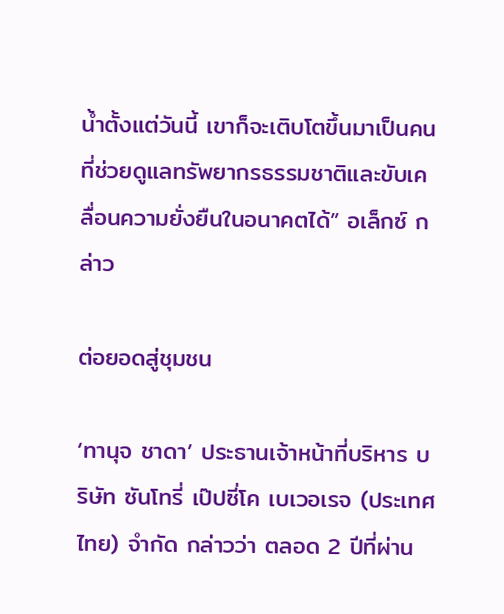น้ำตั้งแต่วันนี้ เขาก็จะเติบโตขึ้นมาเป็นคนที่ช่วยดูแลทรัพยากรธรรมชาติและขับเคลื่อนความยั่งยืนในอนาคตได้” อเล็กซ์ กล่าว

ต่อยอดสู่ชุมชน

‘ทานุจ ชาดา’ ประธานเจ้าหน้าที่บริหาร บริษัท ซันโทรี่ เป๊ปซี่โค เบเวอเรจ (ประเทศไทย) จำกัด กล่าวว่า ตลอด 2 ปีที่ผ่าน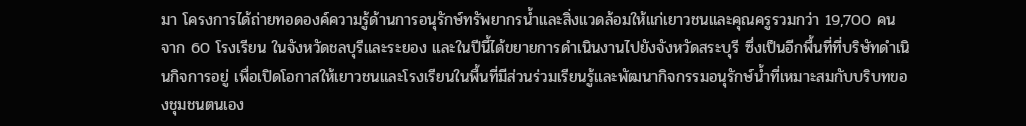มา โครงการได้ถ่ายทอดองค์ความรู้ด้านการอนุรักษ์ทรัพยากรน้ำและสิ่งแวดล้อมให้แก่เยาวชนและคุณครูรวมกว่า 19,700 คน จาก 60 โรงเรียน ในจังหวัดชลบุรีและระยอง และในปีนี้ได้ขยายการดำเนินงานไปยังจังหวัดสระบุรี ซึ่งเป็นอีกพื้นที่ที่บริษัทดำเนินกิจการอยู่ เพื่อเปิดโอกาสให้เยาวชนและโรงเรียนในพื้นที่มีส่วนร่วมเรียนรู้และพัฒนากิจกรรมอนุรักษ์น้ำที่เหมาะสมกับบริบทของชุมชนตนเอง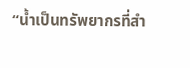“น้ำเป็นทรัพยากรที่สำ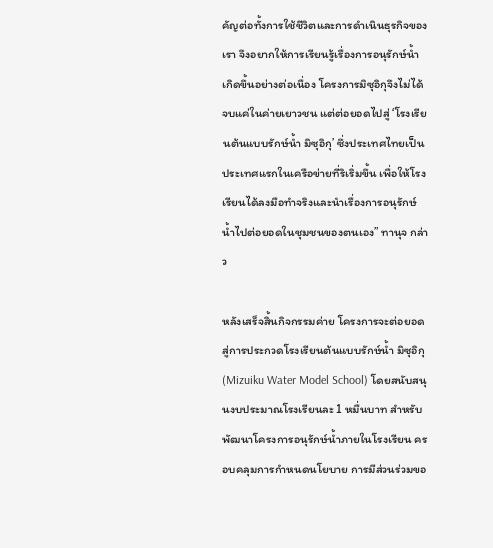คัญต่อทั้งการใช้ชีวิตและการดำเนินธุรกิจของเรา จึงอยากให้การเรียนรู้เรื่องการอนุรักษ์น้ำเกิดขึ้นอย่างต่อเนื่อง โครงการมิซุอิกุจึงไม่ได้จบแค่ในค่ายเยาวชน แต่ต่อยอดไปสู่ ‘โรงเรียนต้นแบบรักษ์น้ำ มิซุอิกุ’ ซึ่งประเทศไทยเป็นประเทศแรกในเครือข่ายที่ริเริ่มขึ้น เพื่อให้โรงเรียนได้ลงมือทำจริงและนำเรื่องการอนุรักษ์น้ำไปต่อยอดในชุมชนของตนเอง” ทานุจ กล่าว

หลังเสร็จสิ้นกิจกรรมค่าย โครงการจะต่อยอดสู่การประกวดโรงเรียนต้นแบบรักษ์น้ำ มิซุอิกุ (Mizuiku Water Model School) โดยสนับสนุนงบประมาณโรงเรียนละ 1 หมื่นบาท สำหรับพัฒนาโครงการอนุรักษ์น้ำภายในโรงเรียน ครอบคลุมการกำหนดนโยบาย การมีส่วนร่วมขอ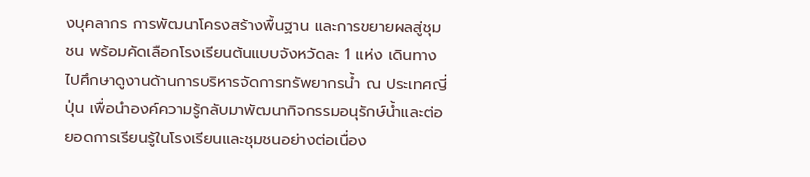งบุคลากร การพัฒนาโครงสร้างพื้นฐาน และการขยายผลสู่ชุมชน พร้อมคัดเลือกโรงเรียนต้นแบบจังหวัดละ 1 แห่ง เดินทางไปศึกษาดูงานด้านการบริหารจัดการทรัพยากรน้ำ ณ ประเทศญี่ปุ่น เพื่อนำองค์ความรู้กลับมาพัฒนากิจกรรมอนุรักษ์น้ำและต่อยอดการเรียนรู้ในโรงเรียนและชุมชนอย่างต่อเนื่อง